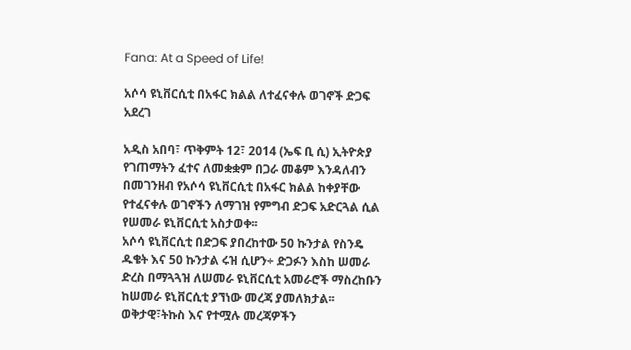Fana: At a Speed of Life!

አሶሳ ዩኒቨርሲቲ በአፋር ክልል ለተፈናቀሉ ወገኖች ድጋፍ አደረገ

አዲስ አበባ፣ ጥቅምት 12፣ 2014 (ኤፍ ቢ ሲ) ኢትዮጵያ የገጠማትን ፈተና ለመቋቋም በጋራ መቆም እንዳለብን በመገንዘብ የአሶሳ ዩኒቨርሲቲ በአፋር ክልል ከቀያቸው የተፈናቀሉ ወገኖችን ለማገዝ የምግብ ድጋፍ አድርጓል ሲል የሠመራ ዩኒቨርሲቲ አስታወቀ፡፡
አሶሳ ዩኒቨርሲቲ በድጋፍ ያበረከተው 50 ኩንታል የስንዴ ዱቄት እና 50 ኩንታል ሩዝ ሲሆን÷ ድጋፉን እስከ ሠመራ ድረስ በማጓጓዝ ለሠመራ ዩኒቨርሲቲ አመራሮች ማስረከቡን ከሠመራ ዩኒቨርሲቲ ያኘነው መረጃ ያመለክታል፡፡
ወቅታዊ፣ትኩስ እና የተሟሉ መረጃዎችን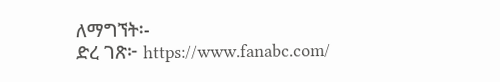ለማግኘት፡-
ድረ ገጽ፦ https://www.fanabc.com/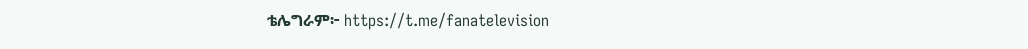ቴሌግራም፦ https://t.me/fanatelevision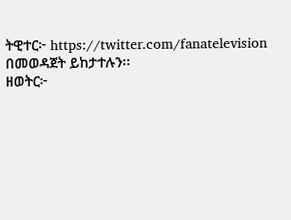ትዊተር፦ https://twitter.com/fanatelevision በመወዳጀት ይከታተሉን፡፡
ዘወትር፦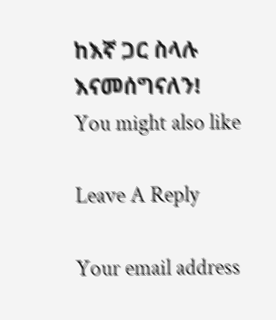ከእኛ ጋር ስላሉ እናመሰግናለን!
You might also like

Leave A Reply

Your email address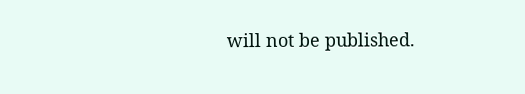will not be published.